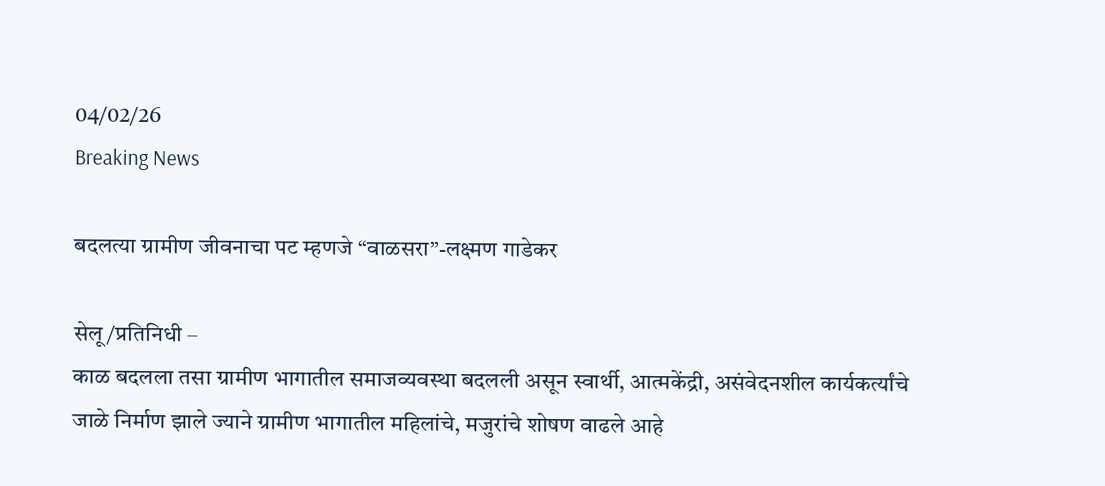04/02/26
Breaking News

बदलत्या ग्रामीण जीवनाचा पट म्हणजे “वाळसरा”-लक्ष्मण गाडेकर

सेलू/प्रतिनिधी –
काळ बदलला तसा ग्रामीण भागातील समाजव्यवस्था बदलली असून स्वार्थी, आत्मकेंद्री, असंवेदनशील कार्यकर्त्यांचे जाळे निर्माण झाले ज्याने ग्रामीण भागातील महिलांचे, मजुरांचे शोषण वाढले आहे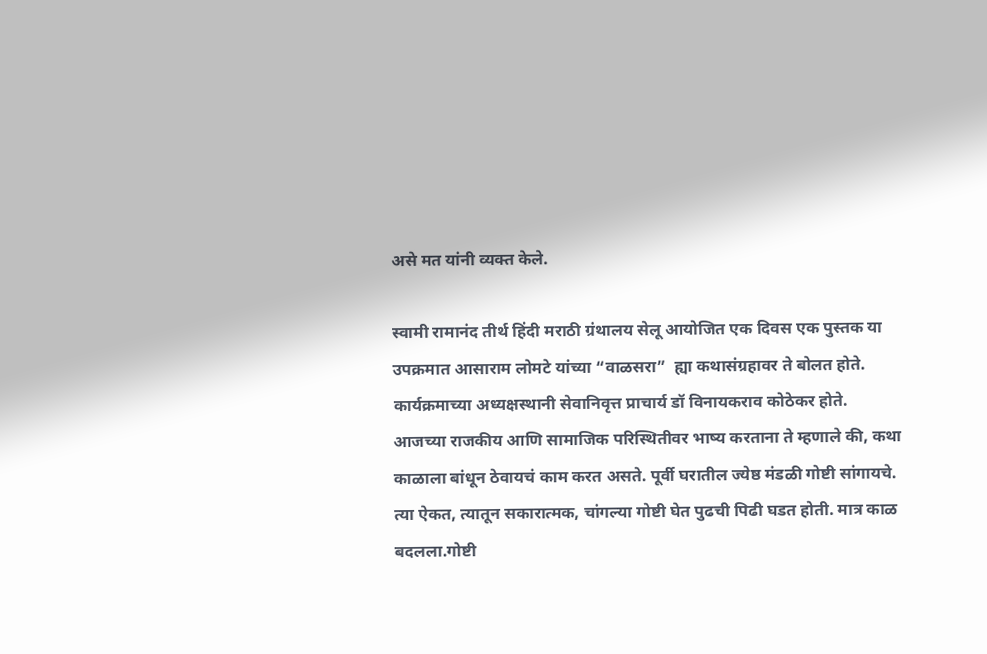असे मत यांनी व्यक्त केले.

स्वामी रामानंद तीर्थ हिंदी मराठी ग्रंथालय सेलू आयोजित एक दिवस एक पुस्तक या उपक्रमात आसाराम लोमटे यांच्या “वाळसरा”  ह्या कथासंग्रहावर ते बोलत होते. कार्यक्रमाच्या अध्यक्षस्थानी सेवानिवृत्त प्राचार्य डॉ विनायकराव कोठेकर होते.
आजच्या राजकीय आणि सामाजिक परिस्थितीवर भाष्य करताना ते म्हणाले की, कथा काळाला बांधून ठेवायचं काम करत असते. पूर्वी घरातील ज्येष्ठ मंडळी गोष्टी सांगायचे. त्या ऐकत, त्यातून सकारात्मक, चांगल्या गोष्टी घेत पुढची पिढी घडत होती. मात्र काळ बदलला.गोष्टी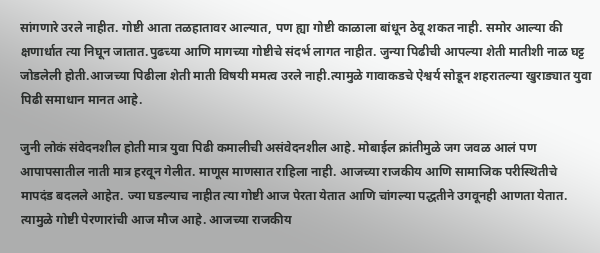सांगणारे उरले नाहीत. गोष्टी आता तळहातावर आल्यात, पण ह्या गोष्टी काळाला बांधून ठेवू शकत नाही. समोर आल्या की क्षणार्धात त्या निघून जातात.पुढच्या आणि मागच्या गोष्टीचे संदर्भ लागत नाहीत. जुन्या पिढीची आपल्या शेती मातीशी नाळ घट्ट जोडलेली होती.आजच्या पिढीला शेती माती विषयी ममत्व उरले नाही.त्यामुळे गावाकडचे ऐश्वर्य सोडून शहरातल्या खुराड्यात युवा पिढी समाधान मानत आहे.

जुनी लोकं संवेदनशील होती मात्र युवा पिढी कमालीची असंवेदनशील आहे. मोबाईल क्रांतीमुळे जग जवळ आलं पण आपापसातील नाती मात्र हरवून गेलीत. माणूस माणसात राहिला नाही. आजच्या राजकीय आणि सामाजिक परीस्थितीचे मापदंड बदलले आहेत. ज्या घडल्याच नाहीत त्या गोष्टी आज पेरता येतात आणि चांगल्या पद्धतीने उगवूनही आणता येतात. त्यामुळे गोष्टी पेरणारांची आज मौज आहे. आजच्या राजकीय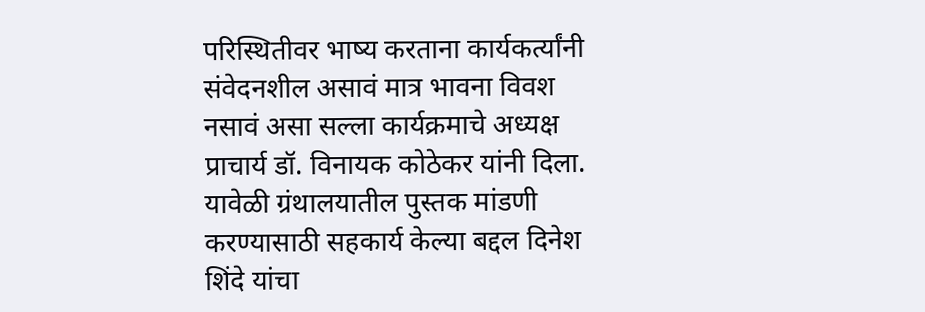परिस्थितीवर भाष्य करताना कार्यकर्त्यांनी संवेदनशील असावं मात्र भावना विवश नसावं असा सल्ला कार्यक्रमाचे अध्यक्ष प्राचार्य डॉ. विनायक कोठेकर यांनी दिला.
यावेळी ग्रंथालयातील पुस्तक मांडणी करण्यासाठी सहकार्य केल्या बद्दल दिनेश शिंदे यांचा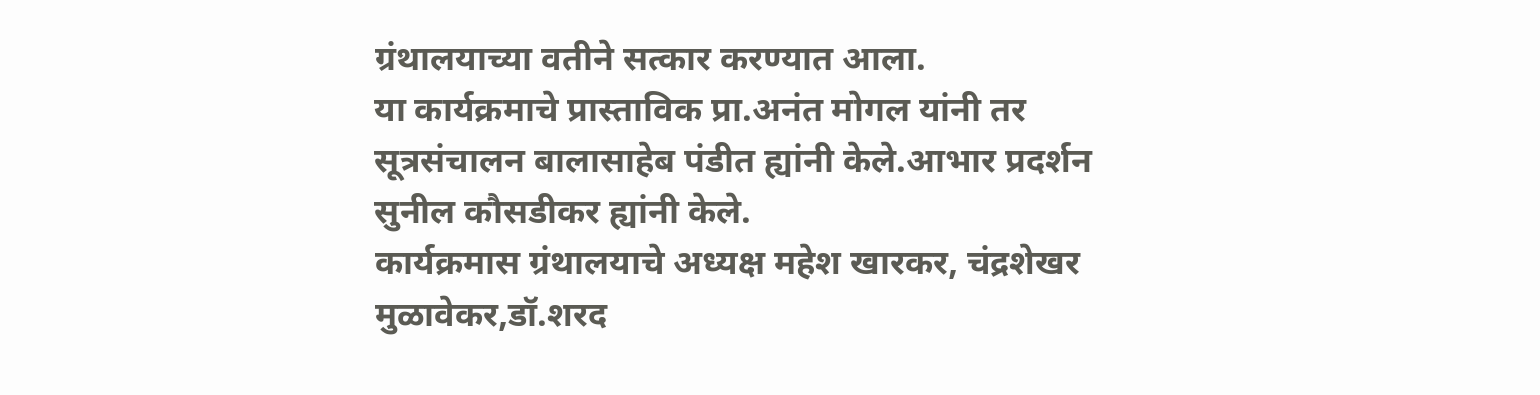ग्रंथालयाच्या वतीने सत्कार करण्यात आला.
या कार्यक्रमाचे प्रास्ताविक प्रा.अनंत मोगल यांनी तर सूत्रसंचालन बालासाहेब पंडीत ह्यांनी केले.आभार प्रदर्शन सुनील कौसडीकर ह्यांनी केले.
कार्यक्रमास ग्रंथालयाचे अध्यक्ष महेश खारकर, चंद्रशेखर मुळावेकर,डॉ.शरद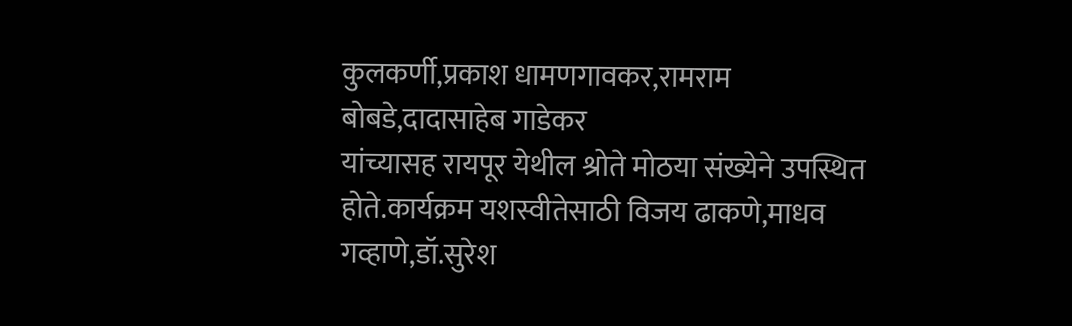कुलकर्णी,प्रकाश धामणगावकर,रामराम बोबडे,दादासाहेब गाडेकर
यांच्यासह रायपूर येथील श्रोते मोठया संख्येने उपस्थित होते.कार्यक्रम यशस्वीतेसाठी विजय ढाकणे,माधव गव्हाणे,डॉ.सुरेश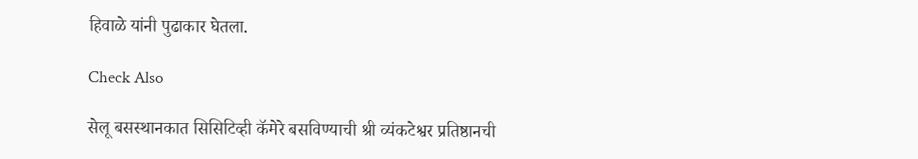हिवाळे यांनी पुढाकार घेतला.

Check Also

सेलू बसस्थानकात सिसिटिव्ही कॅमेरे बसविण्याची श्री व्यंकटेश्वर प्रतिष्ठानची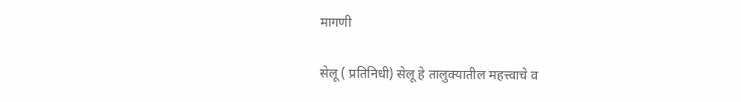मागणी

सेलू ( प्रतिनिधी) सेलू हे तालुक्यातील महत्त्वाचे व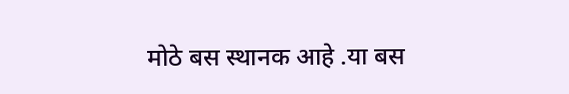मोठे बस स्थानक आहे .या बस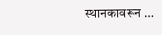स्थानकावरून …